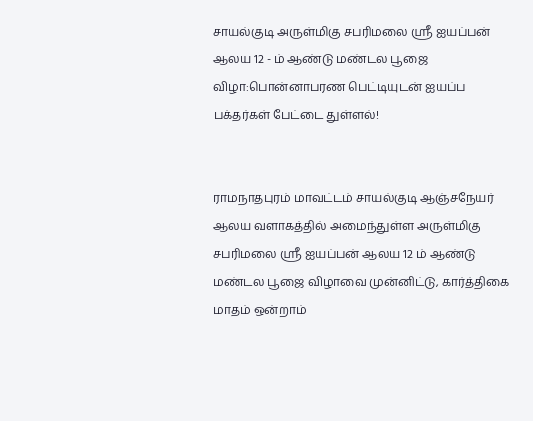சாயல்குடி அருள்மிகு சபரிமலை ஸ்ரீ ஐயப்பன் ஆலய 12 - ம் ஆண்டு மண்டல பூஜை விழா:பொன்னாபரண பெட்டியுடன் ஐயப்ப பக்தர்கள் பேட்டை துள்ளல்!


ராமநாதபுரம் மாவட்டம் சாயல்குடி ஆஞ்சநேயர் ஆலய வளாகத்தில் அமைந்துள்ள அருள்மிகு சபரிமலை ஸ்ரீ ஐயப்பன் ஆலய 12 ம் ஆண்டு மண்டல பூஜை விழாவை முன்னிட்டு, கார்த்திகை மாதம் ஒன்றாம்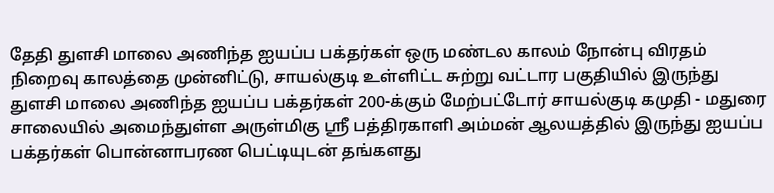தேதி துளசி மாலை அணிந்த ஐயப்ப பக்தர்கள் ஒரு மண்டல காலம் நோன்பு விரதம் நிறைவு காலத்தை முன்னிட்டு, சாயல்குடி உள்ளிட்ட சுற்று வட்டார பகுதியில் இருந்து துளசி மாலை அணிந்த ஐயப்ப பக்தர்கள் 200-க்கும் மேற்பட்டோர் சாயல்குடி கமுதி - மதுரை சாலையில் அமைந்துள்ள அருள்மிகு ஸ்ரீ பத்திரகாளி அம்மன் ஆலயத்தில் இருந்து ஐயப்ப பக்தர்கள் பொன்னாபரண பெட்டியுடன் தங்களது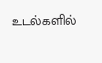உடல்களில்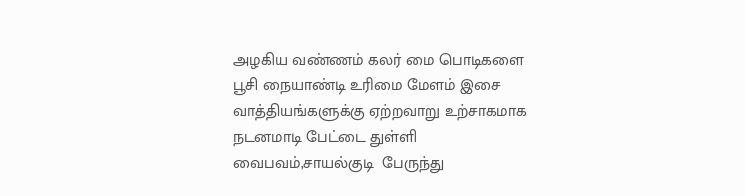அழகிய வண்ணம் கலர் மை பொடிகளை  பூசி நையாண்டி உரிமை மேளம் இசை வாத்தியங்களுக்கு ஏற்றவாறு உற்சாகமாக நடனமாடி பேட்டை துள்ளி வைபவம்,சாயல்குடி  பேருந்து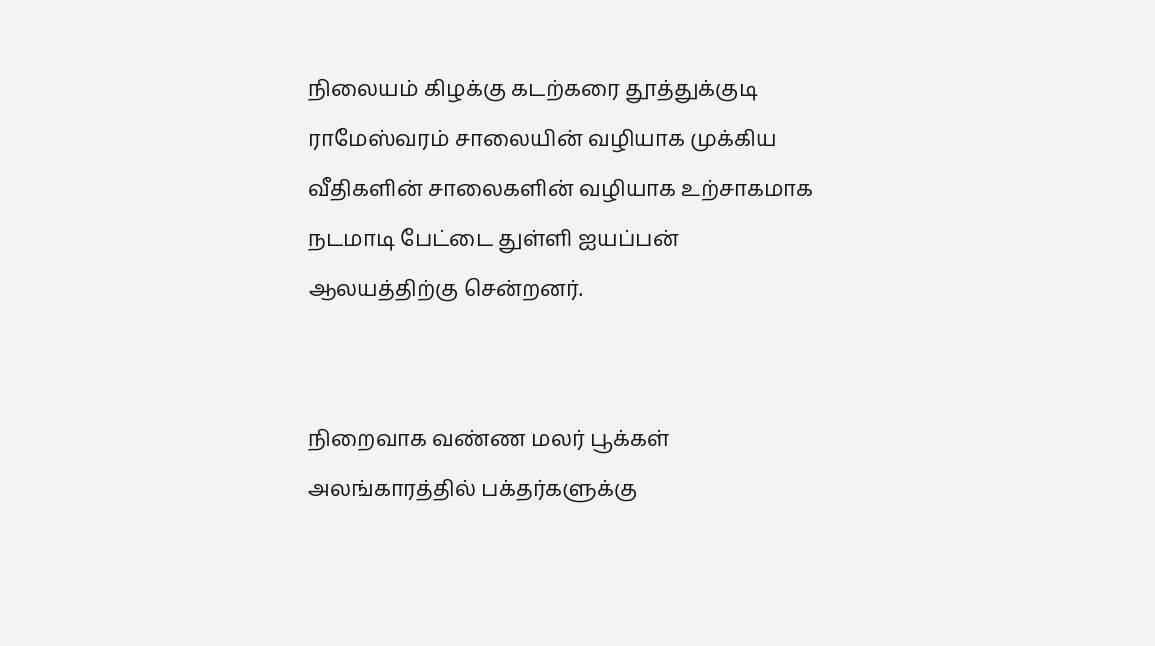நிலையம் கிழக்கு கடற்கரை தூத்துக்குடி ராமேஸ்வரம் சாலையின் வழியாக முக்கிய வீதிகளின் சாலைகளின் வழியாக உற்சாகமாக நடமாடி பேட்டை துள்ளி ஐயப்பன் ஆலயத்திற்கு சென்றனர்.


நிறைவாக வண்ண மலர் பூக்கள் அலங்காரத்தில் பக்தர்களுக்கு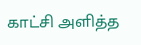காட்சி அளித்த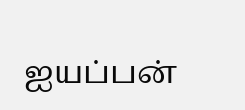ஐயப்பன்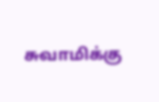சுவாமிக்கு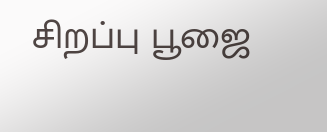சிறப்பு பூஜை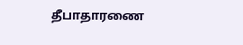தீபாதாரணை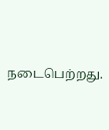நடைபெற்றது.